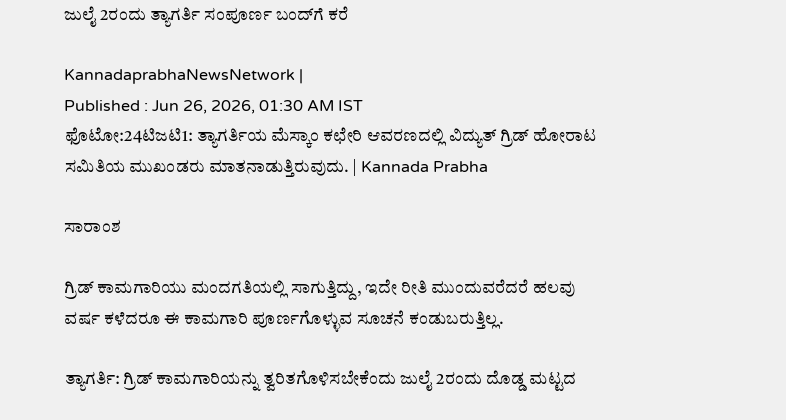ಜುಲೈ 2ರಂದು ತ್ಯಾಗರ್ತಿ ಸಂಪೂರ್ಣ ಬಂದ್‍ಗೆ ಕರೆ

KannadaprabhaNewsNetwork |
Published : Jun 26, 2026, 01:30 AM IST
ಫೊಟೋ:24ಟಿಜಟಿ1: ತ್ಯಾಗರ್ತಿಯ ಮೆಸ್ಕಾಂ ಕಛೇರಿ ಆವರಣದಲ್ಲಿ ವಿದ್ಯುತ್ ಗ್ರಿಡ್ ಹೋರಾಟ ಸಮಿತಿಯ ಮುಖಂಡರು ಮಾತನಾಡುತ್ತಿರುವುದು. | Kannada Prabha

ಸಾರಾಂಶ

ಗ್ರಿಡ್ ಕಾಮಗಾರಿಯು ಮಂದಗತಿಯಲ್ಲಿ ಸಾಗುತ್ತಿದ್ದು, ಇದೇ ರೀತಿ ಮುಂದುವರೆದರೆ ಹಲವು ವರ್ಷ ಕಳೆದರೂ ಈ ಕಾಮಗಾರಿ ಪೂರ್ಣಗೊಳ್ಳುವ ಸೂಚನೆ ಕಂಡುಬರುತ್ತಿಲ್ಲ.

ತ್ಯಾಗರ್ತಿ: ಗ್ರಿಡ್ ಕಾಮಗಾರಿಯನ್ನು ತ್ವರಿತಗೊಳಿಸಬೇಕೆಂದು ಜುಲೈ 2ರಂದು ದೊಡ್ಡ ಮಟ್ಟದ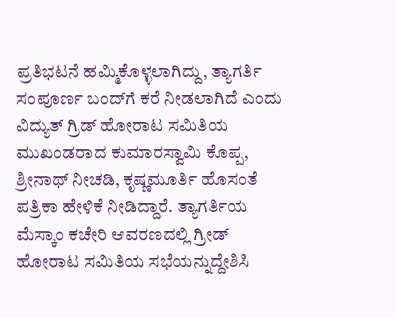ಪ್ರತಿಭಟನೆ ಹಮ್ಮಿಕೊಳ್ಳಲಾಗಿದ್ದು, ತ್ಯಾಗರ್ತಿ ಸಂಪೂರ್ಣ ಬಂದ್‍ಗೆ ಕರೆ ನೀಡಲಾಗಿದೆ ಎಂದು ವಿದ್ಯುತ್ ಗ್ರಿಡ್ ಹೋರಾಟ ಸಮಿತಿಯ ಮುಖಂಡರಾದ ಕುಮಾರಸ್ವಾಮಿ ಕೊಪ್ಪ, ಶ್ರೀನಾಥ್ ನೀಚಡಿ, ಕೃಷ್ಣಮೂರ್ತಿ ಹೊಸಂತೆ ಪತ್ರಿಕಾ ಹೇಳಿಕೆ ನೀಡಿದ್ದಾರೆ. ತ್ಯಾಗರ್ತಿಯ ಮೆಸ್ಕಾಂ ಕಚೇರಿ ಆವರಣದಲ್ಲಿ ಗ್ರೀಡ್ ಹೋರಾಟ ಸಮಿತಿಯ ಸಭೆಯನ್ನುದ್ದೇಶಿಸಿ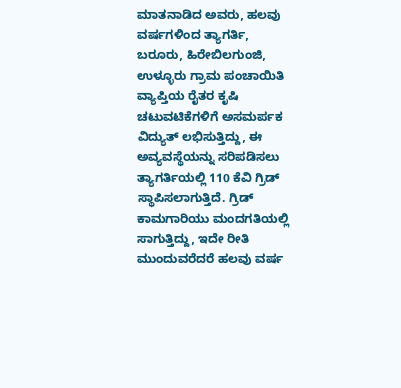ಮಾತನಾಡಿದ ಅವರು, ಹಲವು ವರ್ಷಗಳಿಂದ ತ್ಯಾಗರ್ತಿ, ಬರೂರು, ಹಿರೇಬಿಲಗುಂಜಿ, ಉಳ್ಳೂರು ಗ್ರಾಮ ಪಂಚಾಯಿತಿ ವ್ಯಾಪ್ತಿಯ ರೈತರ ಕೃಷಿ ಚಟುವಟಿಕೆಗಳಿಗೆ ಅಸಮರ್ಪಕ ವಿದ್ಯುತ್ ಲಭಿಸುತ್ತಿದ್ದು, ಈ ಅವ್ಯವಸ್ಥೆಯನ್ನು ಸರಿಪಡಿಸಲು ತ್ಯಾಗರ್ತಿಯಲ್ಲಿ 110 ಕೆವಿ ಗ್ರಿಡ್ ಸ್ಥಾಪಿಸಲಾಗುತ್ತಿದೆ. ಗ್ರಿಡ್ ಕಾಮಗಾರಿಯು ಮಂದಗತಿಯಲ್ಲಿ ಸಾಗುತ್ತಿದ್ದು, ಇದೇ ರೀತಿ ಮುಂದುವರೆದರೆ ಹಲವು ವರ್ಷ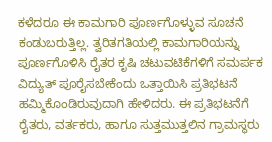ಕಳೆದರೂ ಈ ಕಾಮಗಾರಿ ಪೂರ್ಣಗೊಳ್ಳುವ ಸೂಚನೆ ಕಂಡುಬರುತ್ತಿಲ್ಲ. ತ್ವರಿತಗತಿಯಲ್ಲಿ ಕಾಮಗಾರಿಯನ್ನು ಪೂರ್ಣಗೊಳಿಸಿ ರೈತರ ಕೃಷಿ ಚಟುವಟಿಕೆಗಳಿಗೆ ಸಮರ್ಪಕ ವಿದ್ಯುತ್ ಪೂರೈಸಬೇಕೆಂದು ಒತ್ತಾಯಿಸಿ ಪ್ರತಿಭಟನೆ ಹಮ್ಮಿಕೊಂಡಿರುವುದಾಗಿ ಹೇಳಿದರು. ಈ ಪ್ರತಿಭಟನೆಗೆ ರೈತರು, ವರ್ತಕರು, ಹಾಗೂ ಸುತ್ತಮುತ್ತಲಿನ ಗ್ರಾಮಸ್ಥರು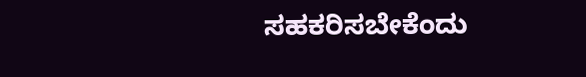ಸಹಕರಿಸಬೇಕೆಂದು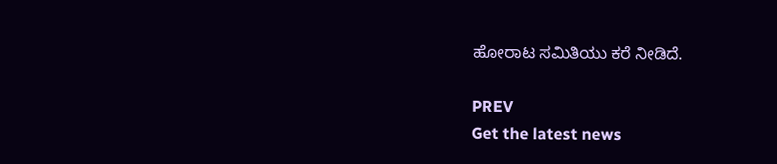ಹೋರಾಟ ಸಮಿತಿಯು ಕರೆ ನೀಡಿದೆ.

PREV
Get the latest news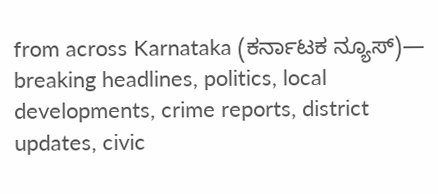from across Karnataka (ಕರ್ನಾಟಕ ನ್ಯೂಸ್)— breaking headlines, politics, local developments, crime reports, district updates, civic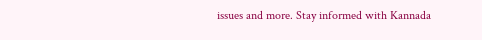issues and more. Stay informed with Kannada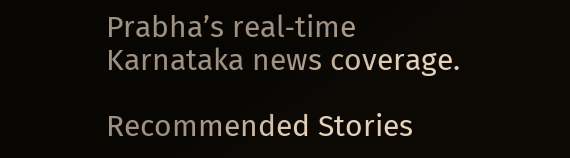Prabha’s real‑time Karnataka news coverage.

Recommended Stories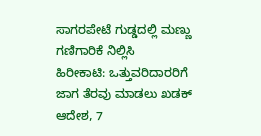ಸಾಗರಪೇಟೆ ಗುಡ್ಡದಲ್ಲಿ ಮಣ್ಣು ಗಣಿಗಾರಿಕೆ ನಿಲ್ಲಿಸಿ
ಹಿರೀಕಾಟಿ: ಒತ್ತುವರಿದಾರರಿಗೆ ಜಾಗ ತೆರವು ಮಾಡಲು ಖಡಕ್‌ ಆದೇಶ, 7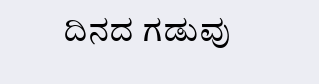ದಿನದ ಗಡುವು